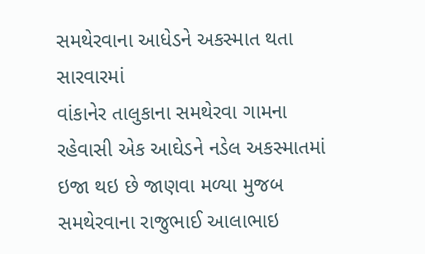સમથેરવાના આધેડને અકસ્માત થતા સારવારમાં
વાંકાનેર તાલુકાના સમથેરવા ગામના રહેવાસી એક આઘેડને નડેલ અકસ્માતમાં ઇજા થઇ છે જાણવા મળ્યા મુજબ સમથેરવાના રાજુભાઈ આલાભાઇ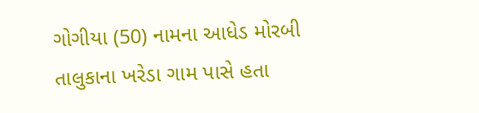ગોગીયા (50) નામના આધેડ મોરબી તાલુકાના ખરેડા ગામ પાસે હતા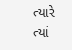ત્યારે ત્યાં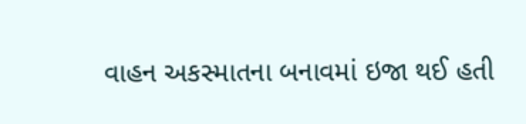વાહન અકસ્માતના બનાવમાં ઇજા થઈ હતી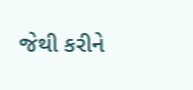જેથી કરીને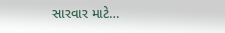સારવાર માટે…